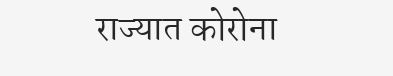राज्यात कोरोना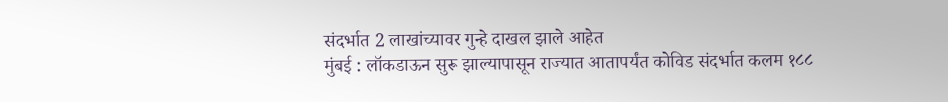संदर्भात 2 लाखांच्यावर गुन्हे दाखल झाले आहेत
मुंबई : लॉकडाऊन सुरू झाल्यापासून राज्यात आतापर्यंत कोविड संदर्भात कलम १८८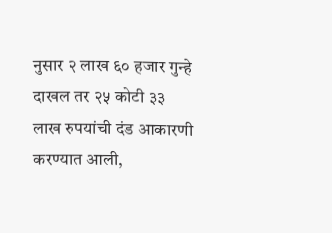नुसार २ लाख ६० हजार गुन्हे दाखल तर २५ कोटी ३३ लाख रुपयांची दंड आकारणी करण्यात आली,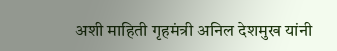अशी माहिती गृहमंत्री अनिल देशमुख यांनी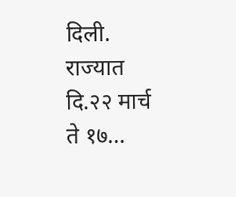दिली.
राज्यात दि.२२ मार्च ते १७…